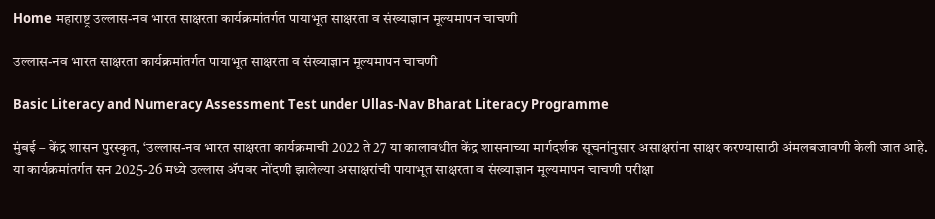Home महाराष्ट्र उल्लास-नव भारत साक्षरता कार्यक्रमांतर्गत पायाभूत साक्षरता व संख्याज्ञान मूल्यमापन चाचणी

उल्लास-नव भारत साक्षरता कार्यक्रमांतर्गत पायाभूत साक्षरता व संख्याज्ञान मूल्यमापन चाचणी

Basic Literacy and Numeracy Assessment Test under Ullas-Nav Bharat Literacy Programme

मुंबई – केंद्र शासन पुरस्कृत, ‘उल्लास-नव भारत साक्षरता कार्यक्रमाची 2022 ते 27 या कालावधीत केंद्र शासनाच्या मार्गदर्शक सूचनांनुसार असाक्षरांना साक्षर करण्यासाठी अंमलबजावणी केली जात आहे. या कार्यक्रमांतर्गत सन 2025-26 मध्ये उल्लास ॲपवर नोंदणी झालेल्या असाक्षरांची पायाभूत साक्षरता व संख्याज्ञान मूल्यमापन चाचणी परीक्षा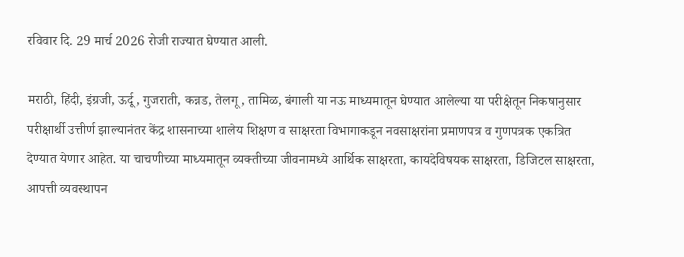रविवार दि. 29 मार्च 2026 रोजी राज्यात घेण्यात आली.

मराठी, हिंदी, इंग्रजी, ऊर्दू, गुजराती, कन्नड, तेलगू, तामिळ, बंगाली या नऊ माध्यमातून घेण्यात आलेल्या या परीक्षेतून निकषानुसार परीक्षार्थी उत्तीर्ण झाल्यानंतर केंद्र शासनाच्या शालेय शिक्षण व साक्षरता विभागाकडून नवसाक्षरांना प्रमाणपत्र व गुणपत्रक एकत्रित देण्यात येणार आहेत. या चाचणीच्या माध्यमातून व्यक्तीच्या जीवनामध्ये आर्थिक साक्षरता, कायदेविषयक साक्षरता, डिजिटल साक्षरता, आपत्ती व्यवस्थापन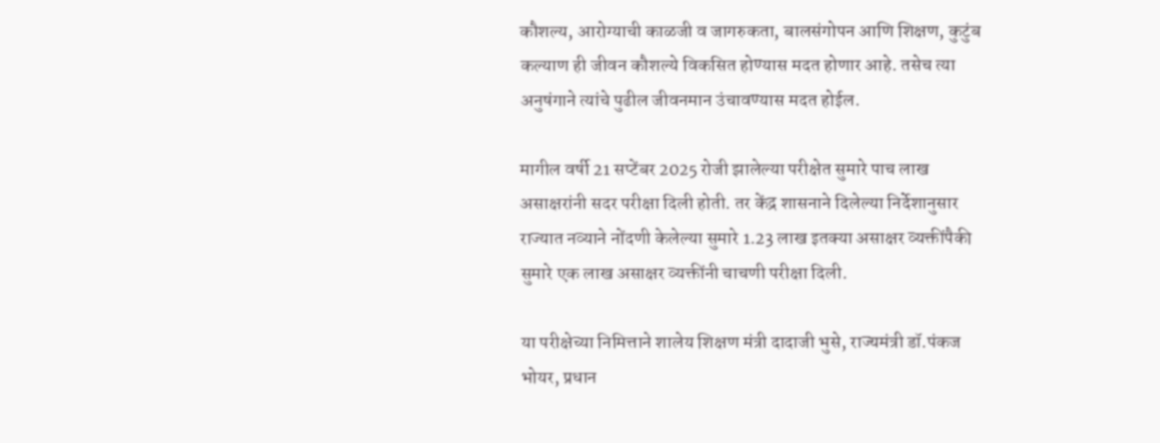कौशल्य, आरोग्याची काळजी व जागरुकता, बालसंगोपन आणि शिक्षण, कुटुंब कल्याण ही जीवन कौशल्ये विकसित होण्यास मदत होणार आहे. तसेच त्या अनुषंगाने त्यांचे पुढील जीवनमान उंचावण्यास मदत होईल.

मागील वर्षी 21 सप्टेंबर 2025 रोजी झालेल्या परीक्षेत सुमारे पाच लाख असाक्षरांनी सदर परीक्षा दिली होती. तर केंद्र शासनाने दिलेल्या निर्देशानुसार राज्यात नव्याने नोंदणी केलेल्या सुमारे 1.23 लाख इतक्या असाक्षर व्यक्तींपैकी सुमारे एक लाख असाक्षर व्यक्तींनी चाचणी परीक्षा दिली.

या परीक्षेच्या निमित्ताने शालेय शिक्षण मंत्री दादाजी भुसे, राज्यमंत्री डॉ.पंकज भोयर, प्रधान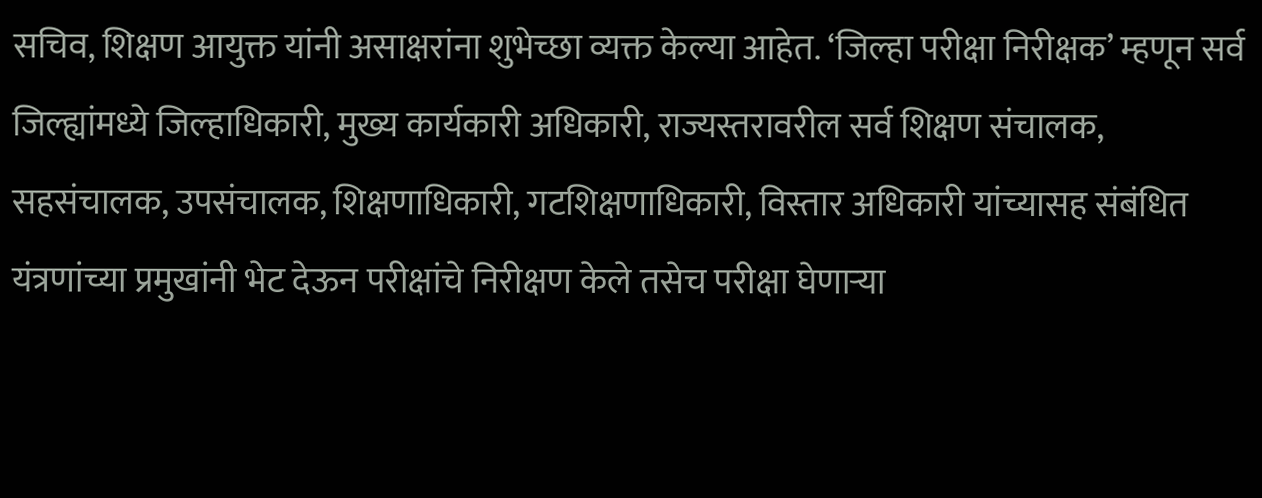सचिव, शिक्षण आयुक्त यांनी असाक्षरांना शुभेच्छा व्यक्त केल्या आहेत. ‘जिल्हा परीक्षा निरीक्षक’ म्हणून सर्व जिल्ह्यांमध्ये जिल्हाधिकारी, मुख्य कार्यकारी अधिकारी, राज्यस्तरावरील सर्व शिक्षण संचालक, सहसंचालक, उपसंचालक, शिक्षणाधिकारी, गटशिक्षणाधिकारी, विस्तार अधिकारी यांच्यासह संबंधित यंत्रणांच्या प्रमुखांनी भेट देऊन परीक्षांचे निरीक्षण केले तसेच परीक्षा घेणाऱ्या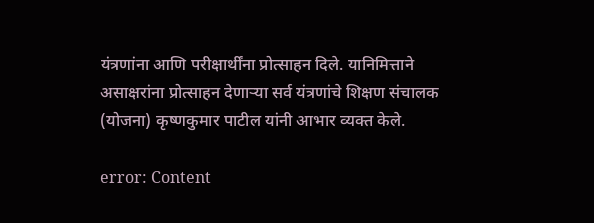यंत्रणांना आणि परीक्षार्थींना प्रोत्साहन दिले. यानिमित्ताने असाक्षरांना प्रोत्साहन देणाऱ्या सर्व यंत्रणांचे शिक्षण संचालक (योजना) कृष्णकुमार पाटील यांनी आभार व्यक्त केले.

error: Content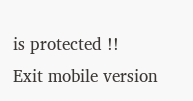is protected !!
Exit mobile version